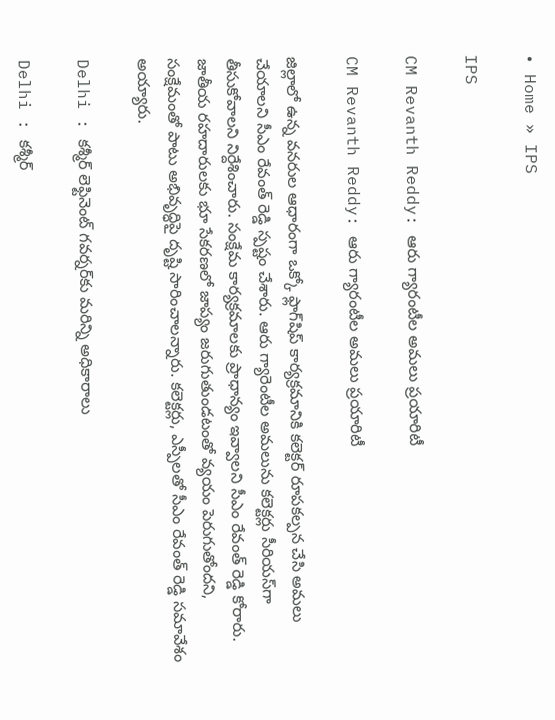• Home » IPS

IPS

CM Revanth Reddy: ఆరు గ్యారంటీల అమలు ప్రయారిటీ

CM Revanth Reddy: ఆరు గ్యారంటీల అమలు ప్రయారిటీ

జిల్లాలో ఉన్న వ‌న‌రుల ఆధారంగా ఒక్కో ఫ్లాగ్‌షిప్ కార్యక్రమానికి కలెక్టర్ రూప‌కల్పన చేసి అమ‌లు చేయాల‌ని సీఎం రేవంత్ రెడ్డి స్పష్టం చేశారు. ఆరు గ్యారెంటీల అమలును కలెక్టర్లు సీరియస్‌గా తీసుకోవాలని నిర్దేశించారు. సంక్షేమ కార్యక్రమాలకు ప్రాధాన్యం ఇవ్వాలని సీఎం రేవంత్ రెడ్డి కోరారు. జాతీయ రహదారులకు భూ సేకరణలో జాప్యం జరుగుతుండటంతో వ్యయం పెరుగుతోందని, సంక్షేమంతో పాటు అభివృద్ధిపై దృష్టి సారించాలన్నారు. కలెక్టర్లు, ఎస్పీలతో సీఎం రేవంత్ రెడ్డి సమావేశం అయ్యారు.

Delhi : కశ్మీర్‌ లెఫ్టినెంట్‌ గవర్నర్‌కు మరిన్ని అధికారాలు

Delhi : కశ్మీర్‌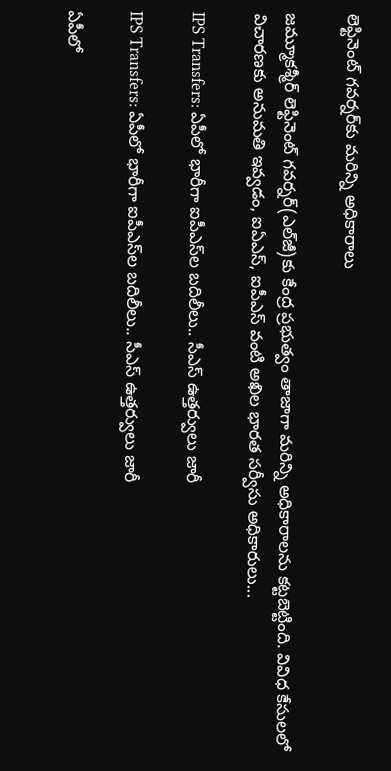లెఫ్టినెంట్‌ గవర్నర్‌కు మరిన్ని అధికారాలు

జమ్మూకశ్మీర్‌ లెఫ్టినెంట్‌ గవర్నర్‌(ఎల్‌జీ)కు కేంద్ర ప్రభుత్వం తాజాగా మరిన్ని అధికారాలను కట్టబెట్టింది. వివిధ కేసులలో విచారణకు అనుమతి ఇవ్వడం, ఐఏఎస్‌, ఐపీఎస్‌ వంటి అఖిల భారత సర్వీసు అధికారులు...

IPS Transfers: ఏపీలో భారీగా ఐపీఎస్‌ల బదిలీలు.. సీఎస్ ఉత్తర్వులు జారీ

IPS Transfers: ఏపీలో భారీగా ఐపీఎస్‌ల బదిలీలు.. సీఎస్ ఉత్తర్వులు జారీ

ఏపీలో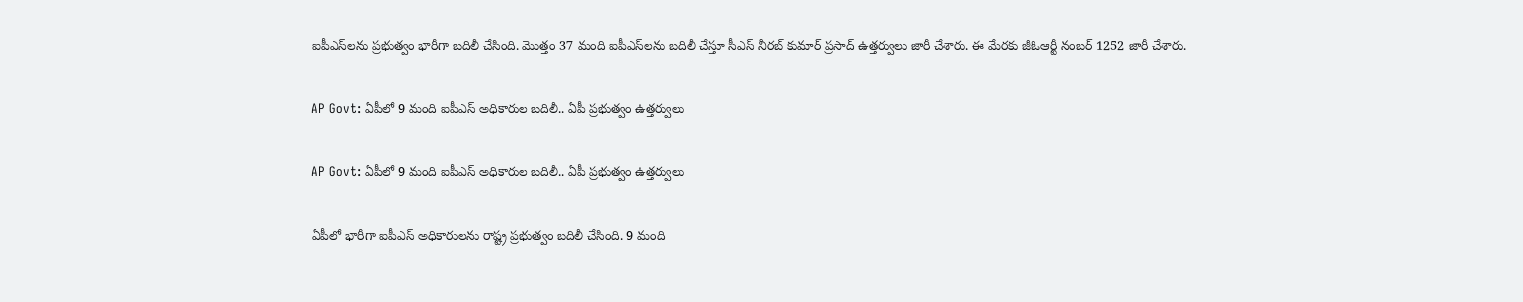ఐపీఎస్‌ల‌ను ప్రభుత్వం భారీగా బదిలీ చేసింది. మొత్తం 37 మంది ఐపీఎస్‌లను బదిలీ చేస్తూ సీఎస్ నీరబ్ కుమార్ ప్రసాద్ ఉత్తర్వులు జారీ చేశారు. ఈ మేరకు జీఓ‌ఆర్టీ నంబర్ 1252 జారీ చేశారు.

AP Govt: ఏపీలో 9 మంది ఐపీఎస్ అధికారుల బదిలీ.. ఏపీ ప్రభుత్వం ఉత్తర్వులు

AP Govt: ఏపీలో 9 మంది ఐపీఎస్ అధికారుల బదిలీ.. ఏపీ ప్రభుత్వం ఉత్తర్వులు

ఏపీలో భారీగా ఐపీఎస్ అధికారులను రాష్ట్ర ప్రభుత్వం బదిలీ చేసింది. 9 మంది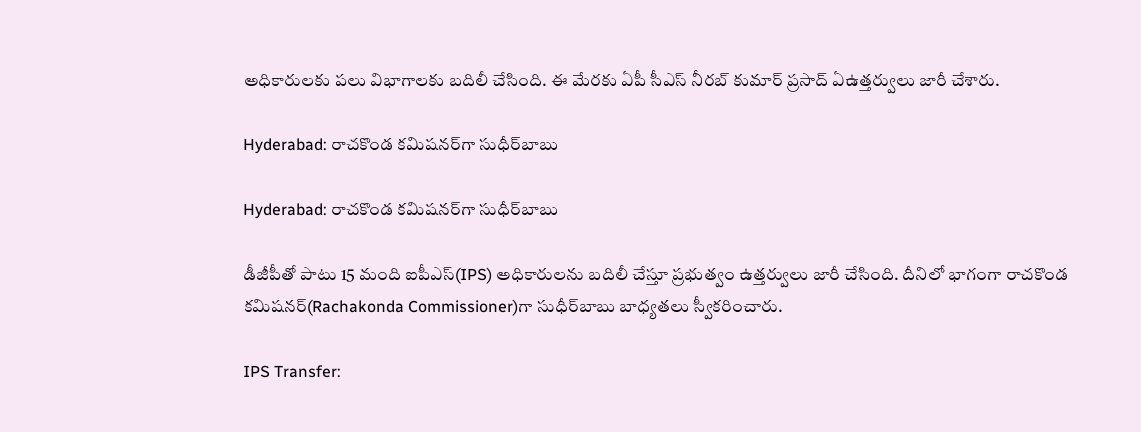అధికారులకు పలు విభాగాలకు బదిలీ చేసింది. ఈ మేరకు ఏపీ సీఎస్ నీరబ్ కుమార్ ప్రసాద్ ఏఉత్తర్వులు జారీ చేశారు.

Hyderabad: రాచకొండ కమిషనర్‌గా సుధీర్‌బాబు

Hyderabad: రాచకొండ కమిషనర్‌గా సుధీర్‌బాబు

డీజీపీతో పాటు 15 మంది ఐపీఎస్‌(IPS) అధికారులను బదిలీ చేస్తూ ప్రభుత్వం ఉత్తర్వులు జారీ చేసింది. దీనిలో భాగంగా రాచకొండ కమిషనర్‌(Rachakonda Commissioner)గా సుధీర్‌బాబు బాధ్యతలు స్వీకరించారు.

IPS Transfer: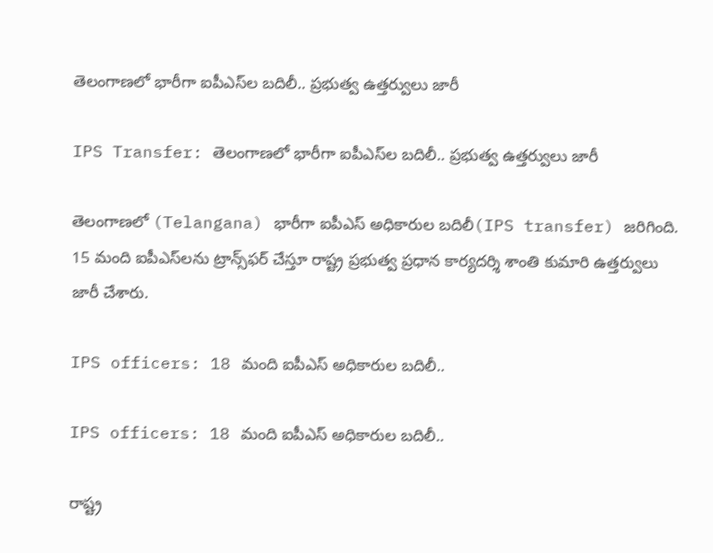తెలంగాణలో భారీగా ఐపీఎస్‌ల బదిలీ.. ప్రభుత్వ ఉత్తర్వులు జారీ

IPS Transfer: తెలంగాణలో భారీగా ఐపీఎస్‌ల బదిలీ.. ప్రభుత్వ ఉత్తర్వులు జారీ

తెలంగాణలో (Telangana) భారీగా ఐపీఎస్‌ అధికారుల బదిలీ(IPS transfer) జరిగింది. 15 మంది ఐపీఎస్‌లను ట్రాన్స్‌ఫర్ చేస్తూ రాష్ట్ర ప్రభుత్వ ప్రధాన కార్యదర్శి శాంతి కుమారి ఉత్తర్వులు జారీ చేశారు.

IPS officers: 18 మంది ఐపీఎస్ అధికారుల బదిలీ..

IPS officers: 18 మంది ఐపీఎస్ అధికారుల బదిలీ..

రాష్ట్ర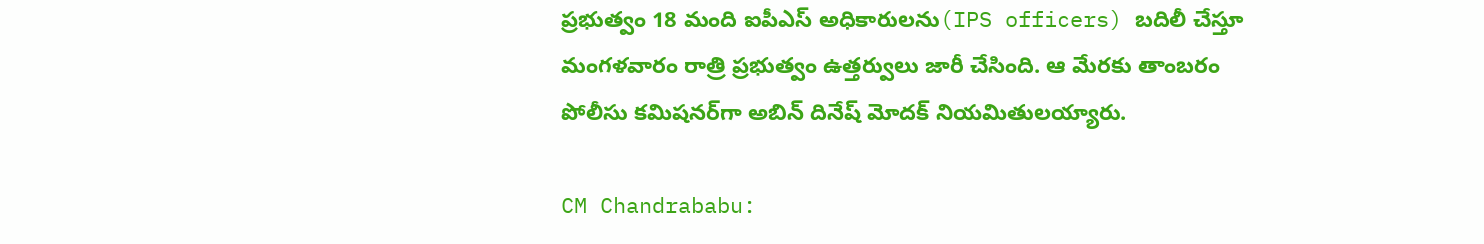ప్రభుత్వం 18 మంది ఐపీఎస్‌ అధికారులను(IPS officers) బదిలీ చేస్తూ మంగళవారం రాత్రి ప్రభుత్వం ఉత్తర్వులు జారీ చేసింది. ఆ మేరకు తాంబరం పోలీసు కమిషనర్‌గా అబిన్‌ దినేష్‌ మోదక్‌ నియమితులయ్యారు.

CM Chandrababu: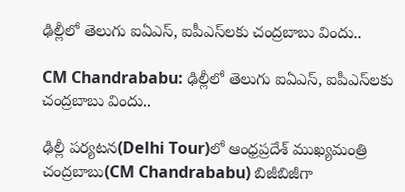ఢిల్లీలో తెలుగు ఐఏఎస్, ఐపీఎస్‌లకు చంద్రబాబు విందు..

CM Chandrababu: ఢిల్లీలో తెలుగు ఐఏఎస్, ఐపీఎస్‌లకు చంద్రబాబు విందు..

ఢిల్లీ పర్యటన(Delhi Tour)లో ఆంధ్రప్రదేశ్ ముఖ్యమంత్రి చంద్రబాబు(CM Chandrababu) బిజీబిజీగా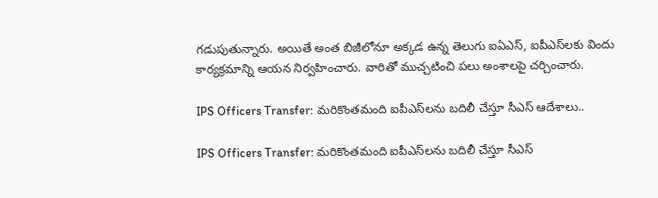గడుపుతున్నారు. అయితే అంత బిజీలోనూ అక్కడ ఉన్న తెలుగు ఐఏఎస్, ఐపీఎస్‌లకు విందు కార్యక్రమాన్ని ఆయన నిర్వహించారు. వారితో ముచ్చటించి పలు అంశాలపై చర్చించారు.

IPS Officers Transfer: మరికొంతమంది ఐపీఎస్‌లను బదిలీ చేస్తూ సీఎస్ ఆదేశాలు..

IPS Officers Transfer: మరికొంతమంది ఐపీఎస్‌లను బదిలీ చేస్తూ సీఎస్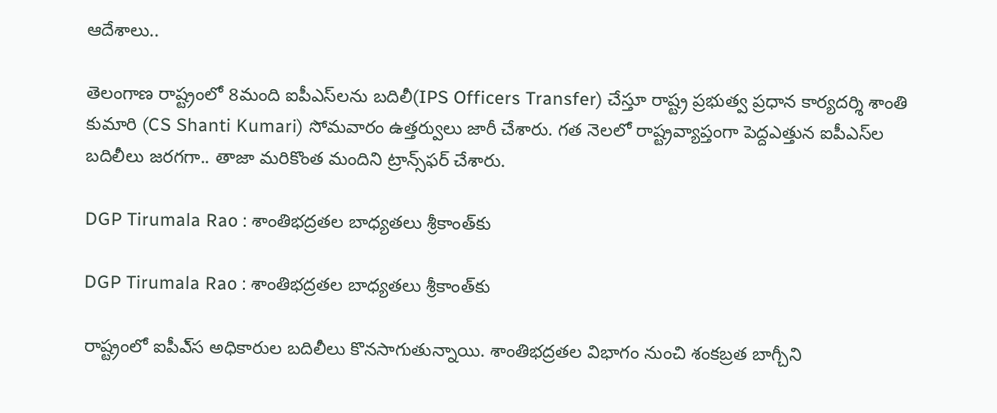ఆదేశాలు..

తెలంగాణ రాష్ట్రంలో 8మంది ఐపీఎస్‌లను బదిలీ(IPS Officers Transfer) చేస్తూ రాష్ట్ర ప్రభుత్వ ప్రధాన కార్యదర్శి శాంతి కుమారి (CS Shanti Kumari) సోమవారం ఉత్తర్వులు జారీ చేశారు. గత నెలలో రాష్ట్రవ్యాప్తంగా పెద్దఎత్తున ఐపీఎస్‌ల బదిలీలు జరగగా.. తాజా మరికొంత మందిని ట్రాన్స్‌ఫర్ చేశారు.

DGP Tirumala Rao : శాంతిభద్రతల బాధ్యతలు శ్రీకాంత్‌కు

DGP Tirumala Rao : శాంతిభద్రతల బాధ్యతలు శ్రీకాంత్‌కు

రాష్ట్రంలో ఐపీఎ్‌స అధికారుల బదిలీలు కొనసాగుతున్నాయి. శాంతిభద్రతల విభాగం నుంచి శంకబ్రత బాగ్చీని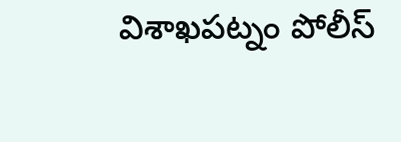విశాఖపట్నం పోలీస్‌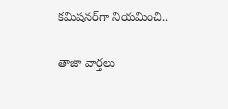కమిషనర్‌గా నియమించి..

తాజా వార్తలు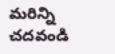మరిన్ని చదవండి